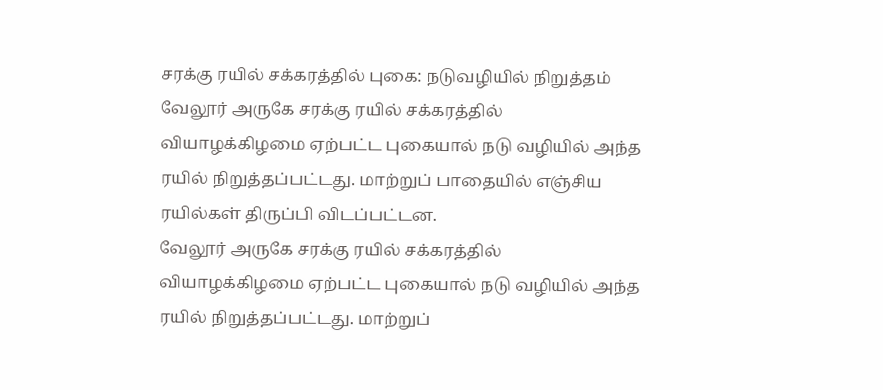சரக்கு ரயில் சக்கரத்தில் புகை: நடுவழியில் நிறுத்தம்
வேலூர் அருகே சரக்கு ரயில் சக்கரத்தில் வியாழக்கிழமை ஏற்பட்ட புகையால் நடு வழியில் அந்த ரயில் நிறுத்தப்பட்டது. மாற்றுப் பாதையில் எஞ்சிய ரயில்கள் திருப்பி விடப்பட்டன.
வேலூர் அருகே சரக்கு ரயில் சக்கரத்தில் வியாழக்கிழமை ஏற்பட்ட புகையால் நடு வழியில் அந்த ரயில் நிறுத்தப்பட்டது. மாற்றுப்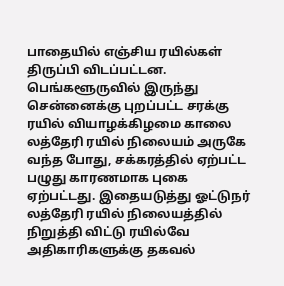பாதையில் எஞ்சிய ரயில்கள் திருப்பி விடப்பட்டன.
பெங்களூருவில் இருந்து சென்னைக்கு புறப்பட்ட சரக்கு ரயில் வியாழக்கிழமை காலை லத்தேரி ரயில் நிலையம் அருகே வந்த போது, சக்கரத்தில் ஏற்பட்ட பழுது காரணமாக புகை ஏற்பட்டது. இதையடுத்து ஓட்டுநர் லத்தேரி ரயில் நிலையத்தில் நிறுத்தி விட்டு ரயில்வே அதிகாரிகளுக்கு தகவல்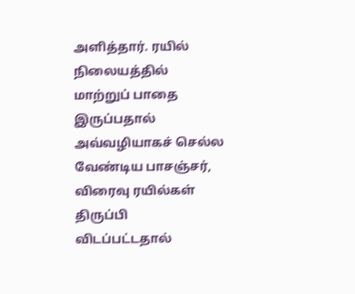அளித்தார். ரயில் நிலையத்தில் மாற்றுப் பாதை இருப்பதால் அவ்வழியாகச் செல்ல வேண்டிய பாசஞ்சர், விரைவு ரயில்கள் திருப்பி விடப்பட்டதால்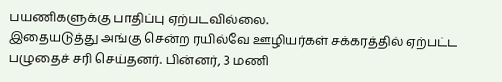பயணிகளுக்கு பாதிப்பு ஏற்படவில்லை.
இதையடுத்து அங்கு சென்ற ரயில்வே ஊழியர்கள் சக்கரத்தில் ஏற்பட்ட பழுதைச் சரி செய்தனர். பின்னர், 3 மணி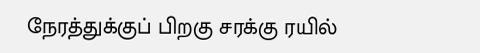நேரத்துக்குப் பிறகு சரக்கு ரயில்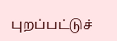புறப்பட்டுச்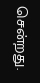சென்றது.